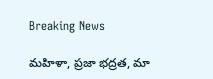Breaking News

మహిళా, ప్రజా భద్రత, మా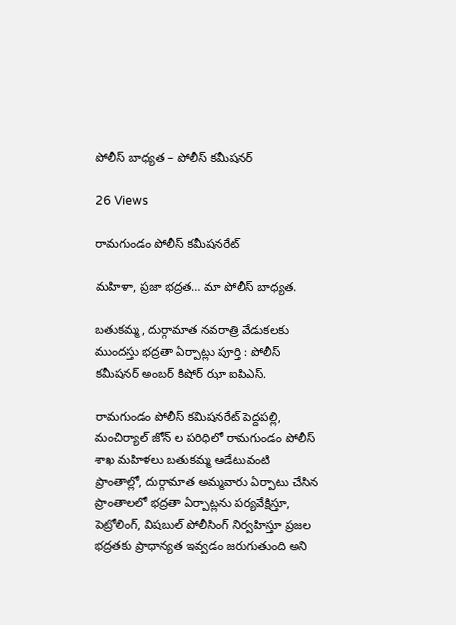పోలీస్ బాధ్యత – పోలీస్ కమీషనర్

26 Views

రామగుండం పోలీస్ కమీషనరేట్

మహిళా, ప్రజా భద్రత… మా పోలీస్ బాధ్యత.

బతుకమ్మ, దుర్గామాత నవరాత్రి వేడుకలకు ముందస్తు భద్రతా ఏర్పాట్లు పూర్తి : పోలీస్ కమీషనర్ అంబర్ కిషోర్ ఝా ఐపిఎస్.

రామగుండం పోలీస్ కమిషనరేట్ పెద్దపల్లి, మంచిర్యాల్ జోన్ ల పరిధిలో రామగుండం పోలీస్ శాఖ మహిళలు బతుకమ్మ ఆడేటువంటి ప్రాంతాల్లో, దుర్గామాత అమ్మవారు ఏర్పాటు చేసిన ప్రాంతాలలో భద్రతా ఏర్పాట్లను పర్యవేక్షిస్తూ, పెట్రోలింగ్, విషబుల్ పోలీసింగ్ నిర్వహిస్తూ ప్రజల భద్రతకు ప్రాధాన్యత ఇవ్వడం జరుగుతుంది అని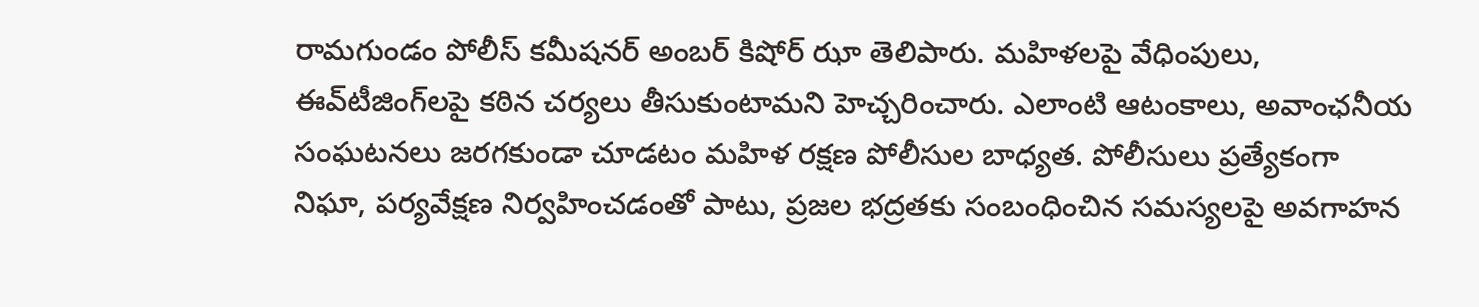రామగుండం పోలీస్ కమీషనర్ అంబర్ కిషోర్ ఝా తెలిపారు. మహిళలపై వేధింపులు, ఈవ్‌టీజింగ్‌లపై కఠిన చర్యలు తీసుకుంటామని హెచ్చరించారు. ఎలాంటి ఆటంకాలు, అవాంఛనీయ సంఘటనలు జరగకుండా చూడటం మహిళ రక్షణ పోలీసుల బాధ్యత. పోలీసులు ప్రత్యేకంగా నిఘా, పర్యవేక్షణ నిర్వహించడంతో పాటు, ప్రజల భద్రతకు సంబంధించిన సమస్యలపై అవగాహన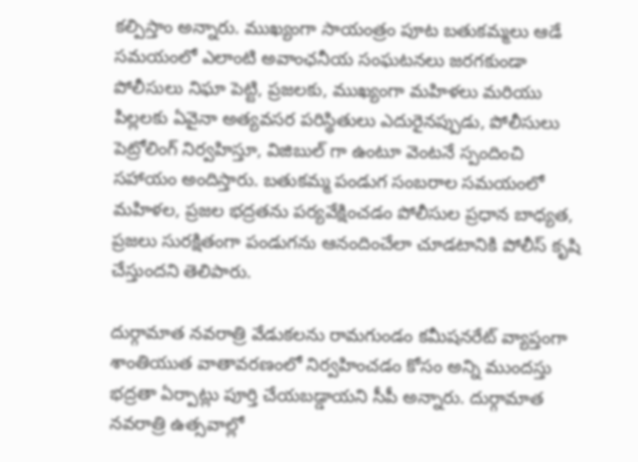కల్పిస్తాం అన్నారు. ముఖ్యంగా సాయంత్రం పూట బతుకమ్మలు ఆడే సమయంలో ఎలాంటి అవాంఛనీయ సంఘటనలు జరగకుండా పోలీసులు నిఘా పెట్టి, ప్రజలకు, ముఖ్యంగా మహిళలు మరియు పిల్లలకు ఏవైనా అత్యవసర పరిస్థితులు ఎదురైనప్పుడు, పోలీసులు పెట్రోలింగ్ నిర్వహిస్తూ, విజిబుల్ గా ఉంటూ వెంటనే స్పందించి సహాయం అందిస్తారు. బతుకమ్మ పండుగ సంబరాల సమయంలో మహిళల, ప్రజల భద్రతను పర్యవేక్షించడం పోలీసుల ప్రధాన బాధ్యత, ప్రజలు సురక్షితంగా పండుగను ఆనందించేలా చూడటానికి పోలీస్ కృషి చేస్తుందని తెలిపారు.

దుర్గామాత నవరాత్రి వేడుకలను రామగుండం కమీషనరేట్ వ్యాప్తంగా శాంతియుత వాతావరణంలో నిర్వహించడం కోసం అన్ని ముందస్తు భద్రతా ఏర్పాట్లు పూర్తి చేయబడ్డాయని సీపీ అన్నారు. దుర్గామాత నవరాత్రి ఉత్సవాల్లో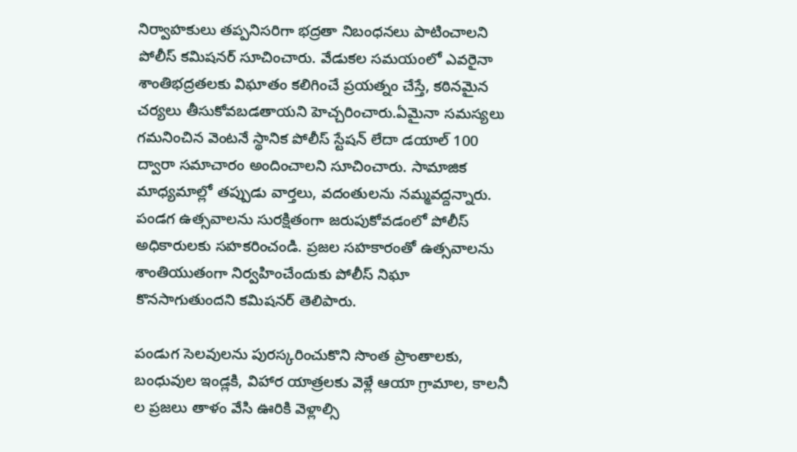నిర్వాహకులు తప్పనిసరిగా భద్రతా నిబంధనలు పాటించాల‌ని పోలీస్ కమిషనర్ సూచించారు. వేడుకల సమయంలో ఎవరైనా శాంతిభద్రతలకు విఘాతం కలిగించే ప్రయత్నం చేస్తే, కఠినమైన చర్యలు తీసుకోవబడతాయని హెచ్చరించారు.ఏమైనా సమస్యలు గమనించిన వెంటనే స్థానిక పోలీస్ స్టేషన్ లేదా డయాల్ 100 ద్వారా సమాచారం అందించాలని సూచించారు. సామాజిక మాధ్యమాల్లో తప్పుడు వార్తలు, వదంతులను నమ్మవద్దన్నారు. పండగ ఉత్సవాలను సురక్షితంగా జరుపుకోవడంలో పోలీస్ అధికారులకు సహకరించండి. ప్రజల సహకారంతో ఉత్సవాలను శాంతియుతంగా నిర్వహించేందుకు పోలీస్ నిఘా కొనసాగుతుందని కమిషనర్ తెలిపారు.

పండుగ సెలవులను పురస్కరించుకొని సొంత ప్రాంతాలకు, బంధువుల ఇండ్లకి, విహార యాత్రలకు వెళ్లే ఆయా గ్రామాల, కాలనీ ల ప్రజలు తాళం వేసి ఊరికి వెళ్లాల్సి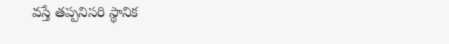వస్తే తప్పనిసరి స్థానిక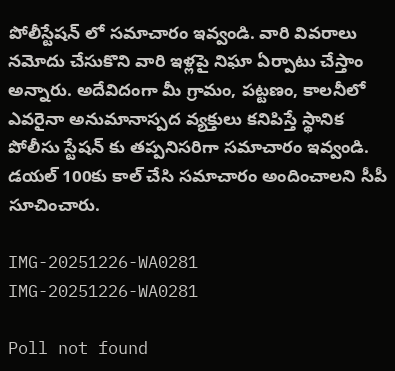పోలీస్టేషన్ లో సమాచారం ఇవ్వండి. వారి వివరాలు నమోదు చేసుకొని వారి ఇళ్లపై నిఘా ఏర్పాటు చేస్తాం అన్నారు. అదేవిదంగా మీ గ్రామం, పట్టణం, కాలనీలో ఎవరైనా అనుమానాస్పద వ్యక్తులు కనిపిస్తే స్థానిక పోలీసు స్టేషన్ కు తప్పనిసరిగా సమాచారం ఇవ్వండి. డయల్ 100కు కాల్ చేసి సమాచారం అందించాలని సీపీ సూచించారు.

IMG-20251226-WA0281
IMG-20251226-WA0281

Poll not found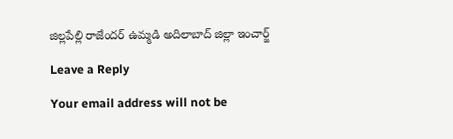జిల్లపేల్లి రాజేందర్ ఉమ్మడి అదిలాబాద్ జిల్లా ఇంచార్జ్

Leave a Reply

Your email address will not be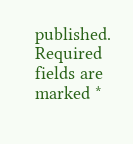published. Required fields are marked *